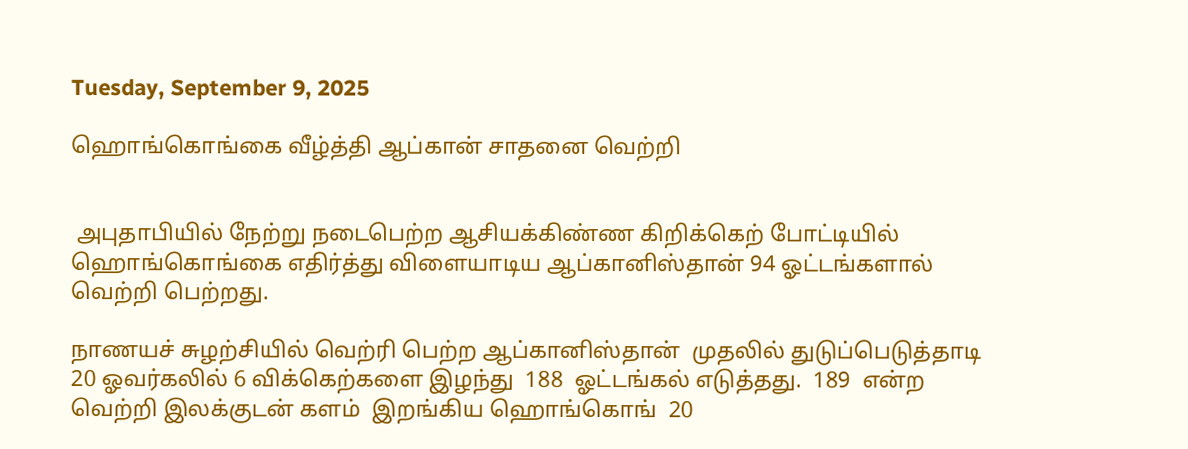Tuesday, September 9, 2025

ஹொங்கொங்கை வீழ்த்தி ஆப்கான் சாதனை வெற்றி


 அபுதாபியில் நேற்று நடைபெற்ற ஆசியக்கிண்ண கிறிக்கெற் போட்டியில்  ஹொங்கொங்கை எதிர்த்து விளையாடிய ஆப்கானிஸ்தான் 94 ஓட்டங்களால் வெற்றி பெற்றது.

நாணயச் சுழற்சியில் வெற்ரி பெற்ற ஆப்கானிஸ்தான்  முதலில் துடுப்பெடுத்தாடி 20 ஓவர்கலில் 6 விக்கெற்களை இழந்து  188  ஓட்டங்கல் எடுத்தது.  189  என்ற  வெற்றி இலக்குடன் களம்  இறங்கிய ஹொங்கொங்  20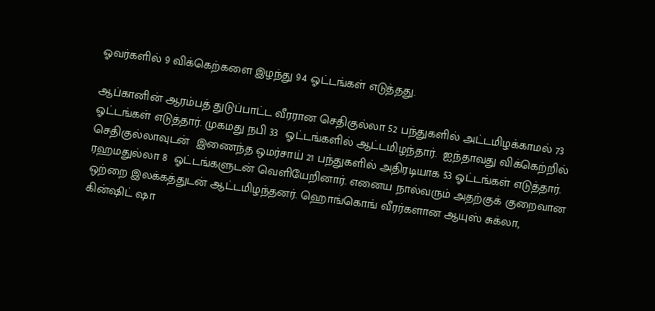ஓவர்களில் 9 விக்கெற்களை இழந்து 94 ஓட்டங்கள் எடுத்தது.

ஆப்கானின் ஆரம்பத் துடுப்பாட்ட வீரரான செதிகுல்லா 52 பந்துகளில் அட்டமிழக்காமல் 73  ஓட்டங்கள் எடுத்தார். முகமது நபி 33  ஓட்டங்களில் ஆட்டமிழந்தார்.  ஐந்தாவது விக்கெற்றில்  செதிகுல்லாவுடன்  இணைந்த ஒமர்சாய் 21 பந்துகளில் அதிரடியாக 53 ஓட்டங்கள் எடுத்தார்.  ரஹமதுல்லா 8  ஓட்டங்களுடன் வெளியேறினார். எனைய நால்வரும் அதற்குக் குறைவான ஒற்றை இலக்கத்துடன் ஆட்டமிழந்தனர். ஹொங்கொங் வீரர்களான ஆயுஸ் சுக்லா, கின்ஷிட் ஷா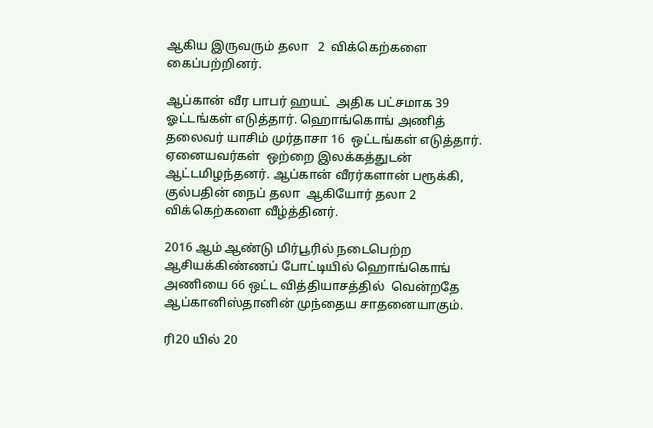ஆகிய இருவரும் தலா   2  விக்கெற்களை கைப்பற்றினர்.

ஆப்கான் வீர பாபர் ஹயட்  அதிக பட்சமாக 39 ஓட்டங்கள் எடுத்தார். ஹொங்கொங் அணித் தலைவர் யாசிம் முர்தாசா 16  ஒட்டங்கள் எடுத்தார். ஏனையவர்கள்  ஒற்றை இலக்கத்துடன் ஆட்டமிழந்தனர். ஆப்கான் வீரர்களான் பரூக்கி, குல்பதின் நைப் தலா  ஆகியோர் தலா 2 விக்கெற்களை வீழ்த்தினர்.

2016 ஆம் ஆண்டு மிர்பூரில் நடைபெற்ற ஆசியக்கிண்ணப் போட்டியில் ஹொங்கொங் அணியை 66 ஒட்ட வித்தியாசத்தில்  வென்றதே ஆப்கானிஸ்தானின் முந்தைய சாதனையாகும்.

ரி20 யில் 20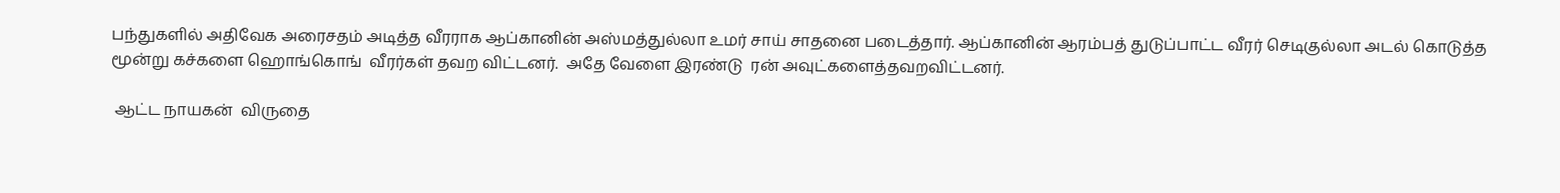பந்துகளில் அதிவேக அரைசதம் அடித்த வீரராக ஆப்கானின் அஸ்மத்துல்லா உமர் சாய் சாதனை படைத்தார். ஆப்கானின் ஆரம்பத் துடுப்பாட்ட வீரர் செடிகுல்லா அடல் கொடுத்த மூன்று கச்களை ஹொங்கொங்  வீரர்கள் தவற விட்டனர்.  அதே வேளை இரண்டு  ரன் அவுட்களைத்தவறவிட்டனர்.

 ஆட்ட நாயகன்  விருதை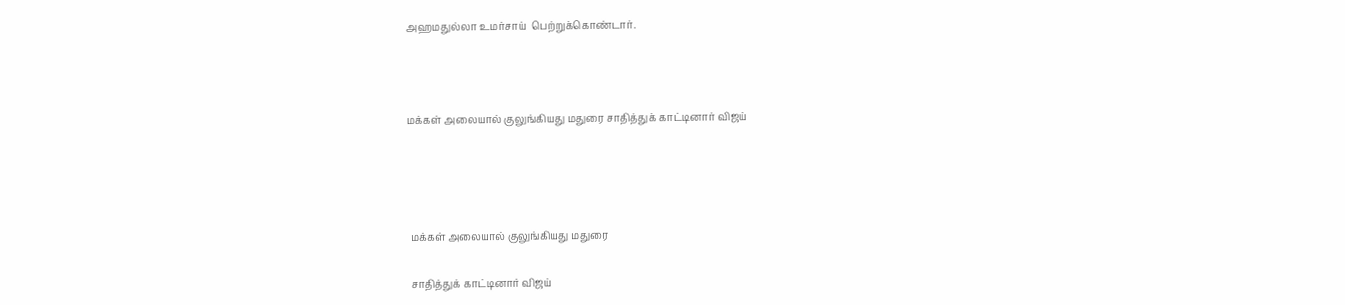அஹமதுல்லா உமர்சாய்  பெற்றுக்கொண்டார்.



மக்கள் அலையால் குலுங்கியது மதுரை சாதித்துக் காட்டினார் விஜய்




 மக்கள் அலையால் குலுங்கியது மதுரை

 சாதித்துக் காட்டினார் விஜய்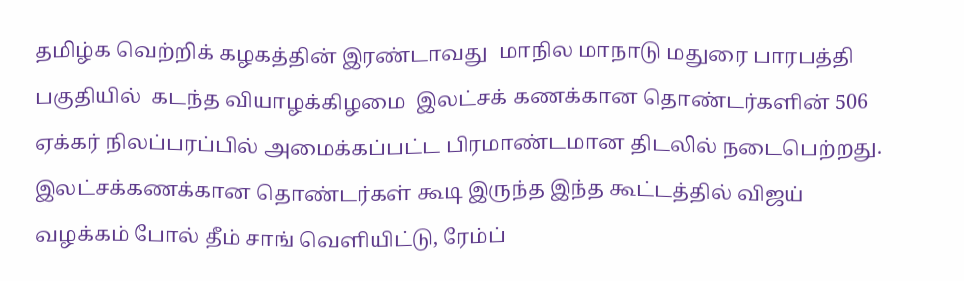தமிழ்க வெற்றிக் கழகத்தின் இரண்டாவது  மாநில மாநாடு மதுரை பாரபத்தி பகுதியில்  கடந்த வியாழக்கிழமை  இலட்சக் கணக்கான தொண்டர்களின் 506 ஏக்கர் நிலப்பரப்பில் அமைக்கப்பட்ட பிரமாண்டமான திடலில் நடைபெற்றது.  இலட்சக்கணக்கான தொண்டர்கள் கூடி இருந்த இந்த கூட்டத்தில் விஜய் வழக்கம் போல் தீம் சாங் வெளியிட்டு, ரேம்ப்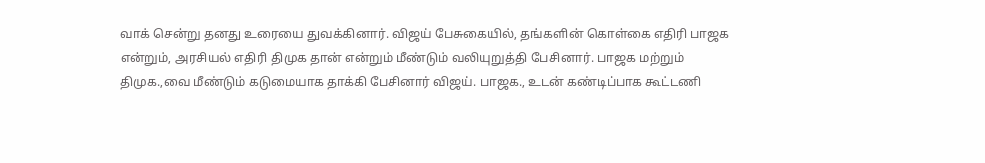வாக் சென்று தனது உரையை துவக்கினார். விஜய் பேசுகையில், தங்களின் கொள்கை எதிரி பாஜக என்றும், அரசியல் எதிரி திமுக தான் என்றும் மீண்டும் வலியுறுத்தி பேசினார். பாஜக மற்றும் திமுக.,வை மீண்டும் கடுமையாக தாக்கி பேசினார் விஜய். பாஜக., உடன் கண்டிப்பாக கூட்டணி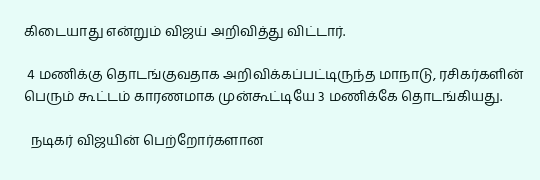கிடையாது என்றும் விஜய் அறிவித்து விட்டார்.

 4 மணிக்கு தொடங்குவதாக அறிவிக்கப்பட்டிருந்த மாநாடு, ரசிகர்களின் பெரும் கூட்டம் காரணமாக முன்கூட்டியே 3 மணிக்கே தொடங்கியது.

  நடிகர் விஜயின் பெற்றோர்களான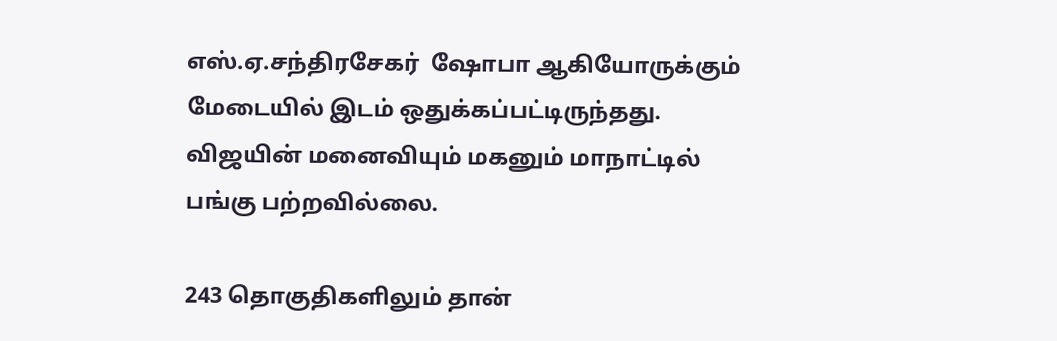எஸ்.ஏ.சந்திரசேகர்  ஷோபா ஆகியோருக்கும் மேடையில் இடம் ஒதுக்கப்பட்டிருந்தது. விஜயின் மனைவியும் மகனும் மாநாட்டில் பங்கு பற்றவில்லை.

243 தொகுதிகளிலும் தான்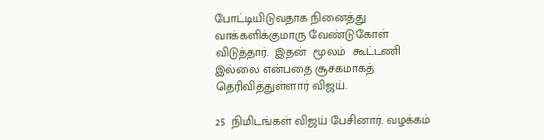போட்டியிடுவதாக நினைத்து வாக்களிக்குமாரு வேண்டுகோள் விடுத்தார்.  இதன்  மூலம்  கூட்டணி இல்லை என்பதை சூசகமாகத் தெரிவித்துள்ளார் விஜய்.

25  நிமிடங்கள் விஜய் பேசினார். வழக்கம்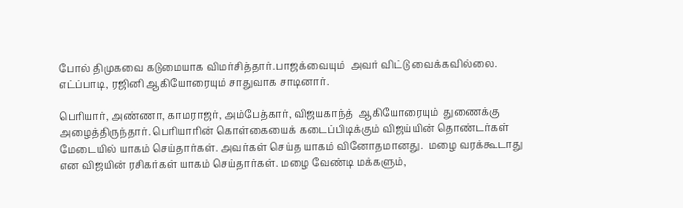போல் திமுகவை கடுமையாக விமர்சித்தார்.பாஜக்வையும்  அவர் விட்டு வைக்கவில்லை. எட்ப்பாடி, ரஜினி ஆகியோரையும் சாதுவாக சாடினார்.

பெரியார், அண்ணா, காமராஜர், அம்பேத்கார், விஜயகாந்த்  ஆகியோரையும்  துணைக்கு அழைத்திருந்தார். பெரியாரின் கொள்கையைக் கடைப்பிடிக்கும் விஜய்யின் தொண்டர்கள் மேடையில் யாகம் செய்தார்கள். அவர்கள் செய்த யாகம் வினோதமானது.  மழை வரக்கூடாது என விஜயின் ரசிகர்கள் யாகம் செய்தார்கள். மழை வேண்டி மக்களும்,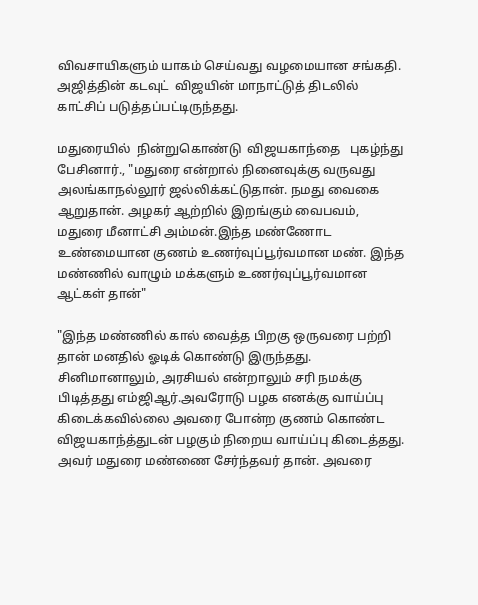விவசாயிகளும் யாகம் செய்வது வழமையான சங்கதி.  அஜித்தின் கடவுட்  விஜயின் மாநாட்டுத் திடலில் காட்சிப் படுத்தப்பட்டிருந்தது.

மதுரையில்  நின்றுகொண்டு  விஜயகாந்தை   புகழ்ந்து பேசினார்., "மதுரை என்றால் நினைவுக்கு வருவது அலங்காநல்லூர் ஜல்லிக்கட்டுதான். நமது வைகை ஆறுதான். அழகர் ஆற்றில் இறங்கும் வைபவம், மதுரை மீனாட்சி அம்மன்.இந்த மண்ணோட உண்மையான குணம் உணர்வுப்பூர்வமான மண். இந்த மண்ணில் வாழும் மக்களும் உணர்வுப்பூர்வமான ஆட்கள் தான்"

"இந்த மண்ணில் கால் வைத்த பிறகு ஒருவரை பற்றி தான் மனதில் ஓடிக் கொண்டு இருந்தது. சினிமானாலும், அரசியல் என்றாலும் சரி நமக்கு பிடித்தது எம்ஜிஆர்.அவரோடு பழக எனக்கு வாய்ப்பு கிடைக்கவில்லை அவரை போன்ற குணம் கொண்ட விஜயகாந்த்துடன் பழகும் நிறைய வாய்ப்பு கிடைத்தது. அவர் மதுரை மண்ணை சேர்ந்தவர் தான். அவரை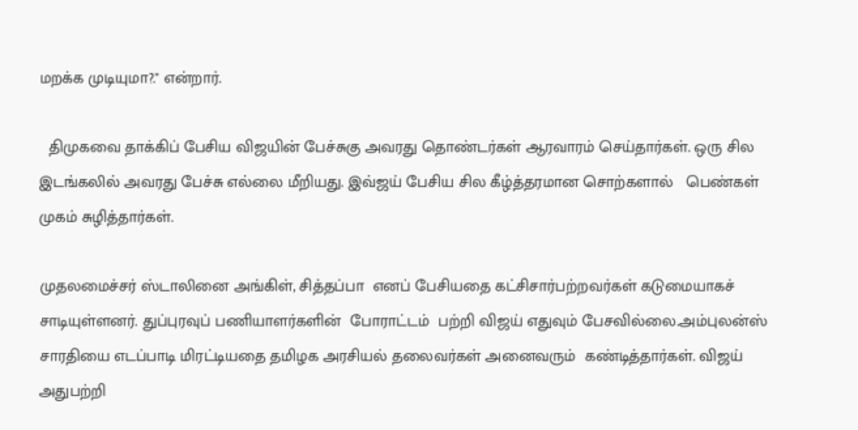மறக்க முடியுமா?." என்றார்.

  திமுகவை தாக்கிப் பேசிய விஜயின் பேச்சுகு அவரது தொண்டர்கள் ஆரவாரம் செய்தார்கள். ஒரு சில இடங்கலில் அவரது பேச்சு எல்லை மீறியது. இவ்ஜய் பேசிய சில கீழ்த்தரமான சொற்களால்   பெண்கள்  முகம் சுழித்தார்கள்.

முதலமைச்சர் ஸ்டாலினை அங்கிள், சித்தப்பா  எனப் பேசியதை கட்சிசார்பற்றவர்கள் கடுமையாகச் சாடியுள்ளனர். துப்புரவுப் பணியாளர்களின்  போராட்டம்  ப‌ற்றி விஜய் எதுவும் பேசவில்லை.அம்புலன்ஸ் சாரதியை எடப்பாடி மிரட்டியதை தமிழக அரசியல் தலைவர்கள் அனைவரும்  கண்டித்தார்கள். விஜய் அதுபற்றி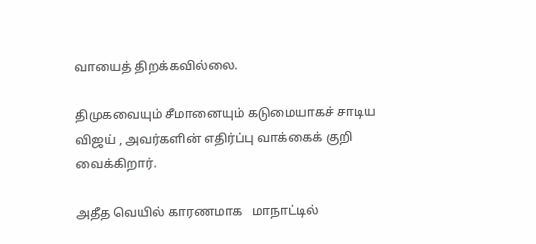வாயைத் திறக்கவில்லை.

திமுகவையும் சீமானையும் கடுமையாகச் சாடிய விஜய் , அவர்களின் எதிர்ப்பு வாக்கைக் குறி வைக்கிறார்.

அதீத வெயில் காரணமாக   மாநாட்டில்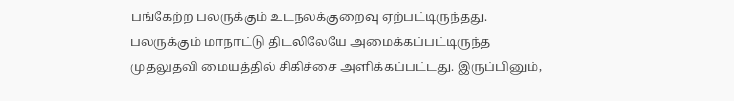பங்கேற்ற பலருக்கும் உடநலக்குறைவு ஏற்பட்டிருந்தது. பலருக்கும் மாநாட்டு திடலிலேயே அமைக்கப்பட்டிருந்த முதலுதவி மையத்தில் சிகிச்சை அளிக்கப்பட்டது. இருப்பினும்,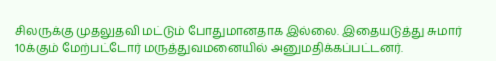சிலருக்கு முதலுதவி மட்டும் போதுமானதாக இல்லை. இதையடுத்து சுமார் 10க்கும் மேற்பட்டோர் மருத்துவமனையில் அனுமதிக்கப்பட்டனர்.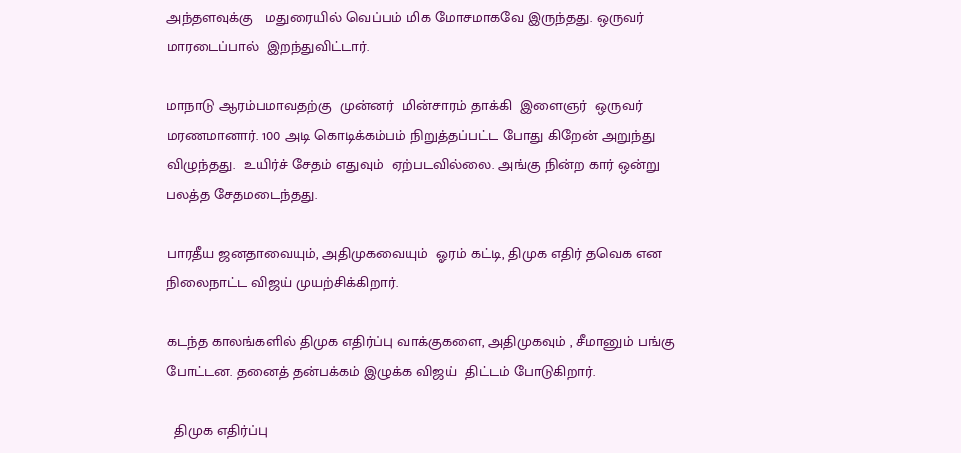அந்தளவுக்கு   மதுரையில் வெப்பம் மிக மோசமாகவே இருந்தது. ஒருவர் மாரடைப்பால்  இறந்துவிட்டார்.

மாநாடு ஆரம்பமாவதற்கு  முன்னர்  மின்சாரம் தாக்கி  இளைஞர்  ஒருவர் மரணமானார். 100 அடி கொடிக்கம்பம் நிறுத்தப்பட்ட போது கிறேன் அறுந்து  விழுந்தது.  உயிர்ச் சேதம் எதுவும்  ஏற்படவில்லை. அங்கு நின்ற கார் ஒன்று பலத்த சேதமடைந்தது.

பாரதீய ஜனதாவையும், அதிமுகவையும்  ஓரம் கட்டி, திமுக எதிர் தவெக என நிலைநாட்ட விஜய் முயற்சிக்கிறார்.

கடந்த காலங்களில் திமுக எதிர்ப்பு வாக்குகளை, அதிமுகவும் , சீமானும் பங்கு போட்டன. தனைத் தன்பக்கம் இழுக்க விஜய்  திட்டம் போடுகிறார்.

  திமுக எதிர்ப்பு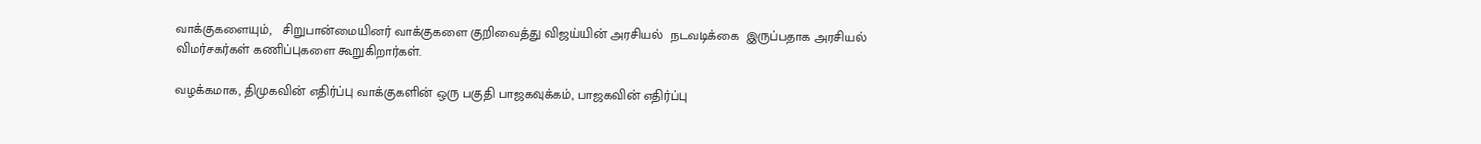வாக்குகளையும்,   சிறுபான்மையினர் வாக்குகளை குறிவைத்து விஜய்யின் அரசியல்  நடவடிக்கை  இருப்பதாக அரசியல்   விமர்சகர்கள் கணிப்புகளை கூறுகிறார்கள்.

வழக்கமாக, திமுகவின் எதிர்ப்பு வாக்குகளின் ஒரு பகுதி பாஜகவுக்கம், பாஜகவின் எதிர்ப்பு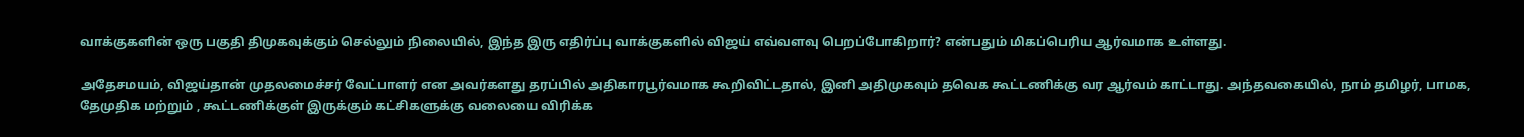வாக்குகளின் ஒரு பகுதி திமுகவுக்கும் செல்லும் நிலையில், இந்த இரு எதிர்ப்பு வாக்குகளில் விஜய் எவ்வளவு பெறப்போகிறார்? என்பதும் மிகப்பெரிய ஆர்வமாக உள்ளது.

அதேசமயம், விஜய்தான் முதலமைச்சர் வேட்பாளர் என அவர்களது தரப்பில் அதிகாரபூர்வமாக கூறிவிட்டதால், இனி அதிமுகவும் தவெக கூட்டணிக்கு வர ஆர்வம் காட்டாது. அந்தவகையில், நாம் தமிழர், பாமக, தேமுதிக மற்றும் , கூட்டணிக்குள் இருக்கும் கட்சிகளுக்கு வலையை விரிக்க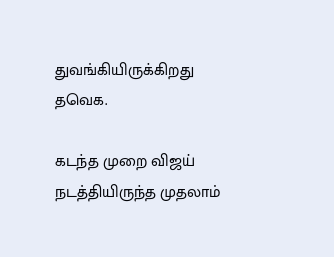துவங்கியிருக்கிறது தவெக.

கடந்த முறை விஜய் நடத்தியிருந்த முதலாம்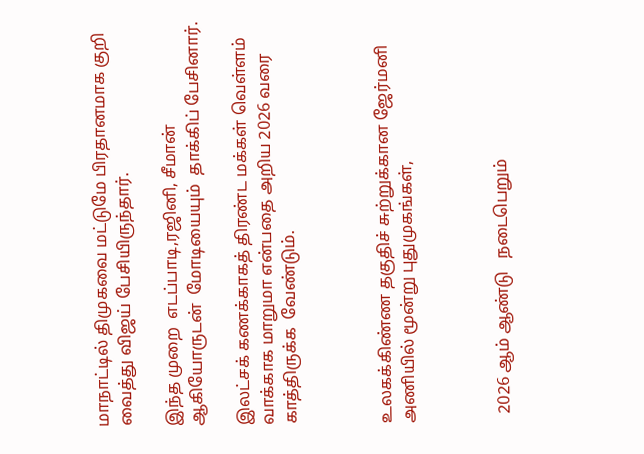மாநாட்டில் திமுகவை மட்டுமே பிரதானமாக குறி வைத்து விஜய் பேசியிருந்தார்.

இந்த முறை  எடப்பாடி,ரஜினி, சீமான் ஆகியோருடன்  மோடியையும்  தாக்கிப் பேசினார்.

இலட்சக் கணக்காகத் திரண்ட மக்கள் வெள்ளம் வாக்காக மாறுமா என்பதை அறிய 2026 வரை காத்திருக்க  வேண்டும்.



உலகக்கிண்ண தகுதிச் சுற்றுக்கான ஜேர்மனி அணியில் மூன்று புதுமுகங்கள்,



  2026 ஆம் ஆண்டு   நடைபெறும்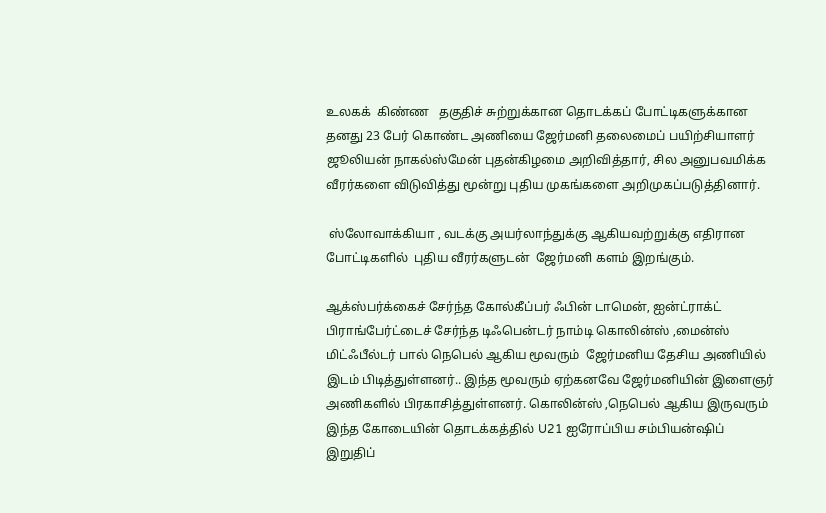உலகக்  கிண்ண   தகுதிச் சுற்றுக்கான தொடக்கப் போட்டிகளுக்கான தனது 23 பேர் கொண்ட அணியை ஜேர்மனி தலைமைப் பயிற்சியாளர் ஜூலியன் நாகல்ஸ்மேன் புதன்கிழமை அறிவித்தார், சில அனுபவமிக்க வீரர்களை விடுவித்து மூன்று புதிய முகங்களை அறிமுகப்படுத்தினார்.

 ஸ்லோவாக்கியா , வடக்கு அயர்லாந்துக்கு ஆகியவற்றுக்கு எதிரான  போட்டிகளில்  புதிய வீரர்களுடன்  ஜேர்மனி களம் இறங்கும்.

ஆக்ஸ்பர்க்கைச் சேர்ந்த கோல்கீப்பர் ஃபின் டாமென், ஐன்ட்ராக்ட் பிராங்பேர்ட்டைச் சேர்ந்த டிஃபென்டர் நாம்டி கொலின்ஸ் ,மைன்ஸ் மிட்ஃபீல்டர் பால் நெபெல் ஆகிய மூவரும்  ஜேர்மனிய தேசிய அணியில் இடம் பிடித்துள்ளனர்.. இந்த மூவரும் ஏற்கனவே ஜேர்மனியின் இளைஞர் அணிகளில் பிரகாசித்துள்ளனர். கொலின்ஸ் ,நெபெல் ஆகிய இருவரும் இந்த கோடையின் தொடக்கத்தில் U21 ஐரோப்பிய சம்பியன்ஷிப் இறுதிப்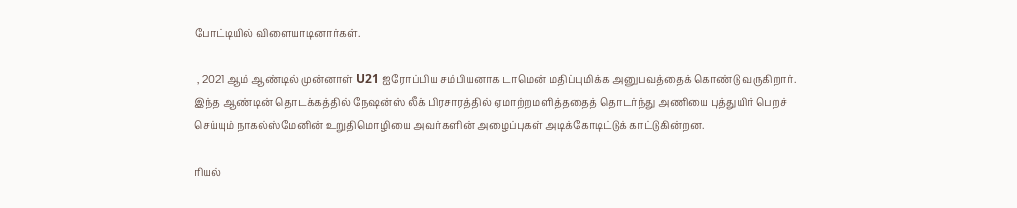போட்டியில் விளையாடினார்கள்.

 , 2021 ஆம் ஆண்டில் முன்னாள் U21 ஐரோப்பிய சம்பியனாக டாமென் மதிப்புமிக்க அனுபவத்தைக் கொண்டு வருகிறார். இந்த ஆண்டின் தொடக்கத்தில் நேஷன்ஸ் லீக் பிரசாரத்தில் ஏமாற்றமளித்ததைத் தொடர்ந்து அணியை புத்துயிர் பெறச் செய்யும் நாகல்ஸ்மேனின் உறுதிமொழியை அவர்களின் அழைப்புகள் அடிக்கோடிட்டுக் காட்டுகின்றன.

ரியல்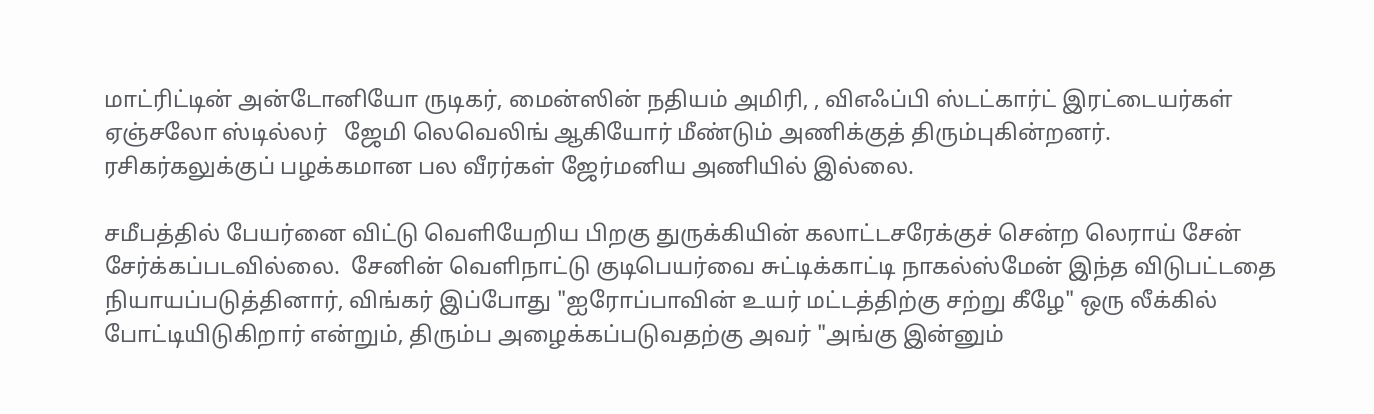மாட்ரிட்டின் அன்டோனியோ ருடிகர், மைன்ஸின் நதியம் அமிரி, , விஎஃப்பி ஸ்டட்கார்ட் இரட்டையர்கள் ஏஞ்சலோ ஸ்டில்லர்   ஜேமி லெவெலிங் ஆகியோர் மீண்டும் அணிக்குத் திரும்புகின்றனர்.   ரசிகர்கலுக்குப் பழக்கமான பல வீரர்கள் ஜேர்மனிய அணியில் இல்லை.

சமீபத்தில் பேயர்னை விட்டு வெளியேறிய பிறகு துருக்கியின் கலாட்டசரேக்குச் சென்ற‌ லெராய் சேன் சேர்க்கப்படவில்லை.  சேனின் வெளிநாட்டு குடிபெயர்வை சுட்டிக்காட்டி நாகல்ஸ்மேன் இந்த விடுபட்டதை நியாயப்படுத்தினார், விங்கர் இப்போது "ஐரோப்பாவின் உயர் மட்டத்திற்கு சற்று கீழே" ஒரு லீக்கில் போட்டியிடுகிறார் என்றும், திரும்ப அழைக்கப்படுவதற்கு அவர் "அங்கு இன்னும்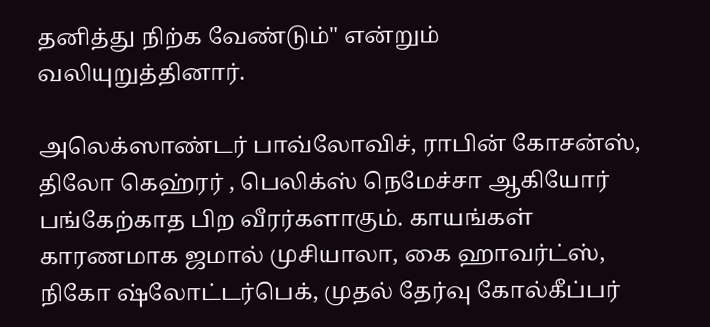தனித்து நிற்க வேண்டும்" என்றும் வலியுறுத்தினார்.

அலெக்ஸாண்டர் பாவ்லோவிச், ராபின் கோசன்ஸ், திலோ கெஹ்ரர் , பெலிக்ஸ் நெமேச்சா ஆகியோர் பங்கேற்காத பிற வீரர்களாகும். காயங்கள் காரணமாக ஜமால் முசியாலா, கை ஹாவர்ட்ஸ், நிகோ ஷ்லோட்டர்பெக், முதல் தேர்வு கோல்கீப்பர்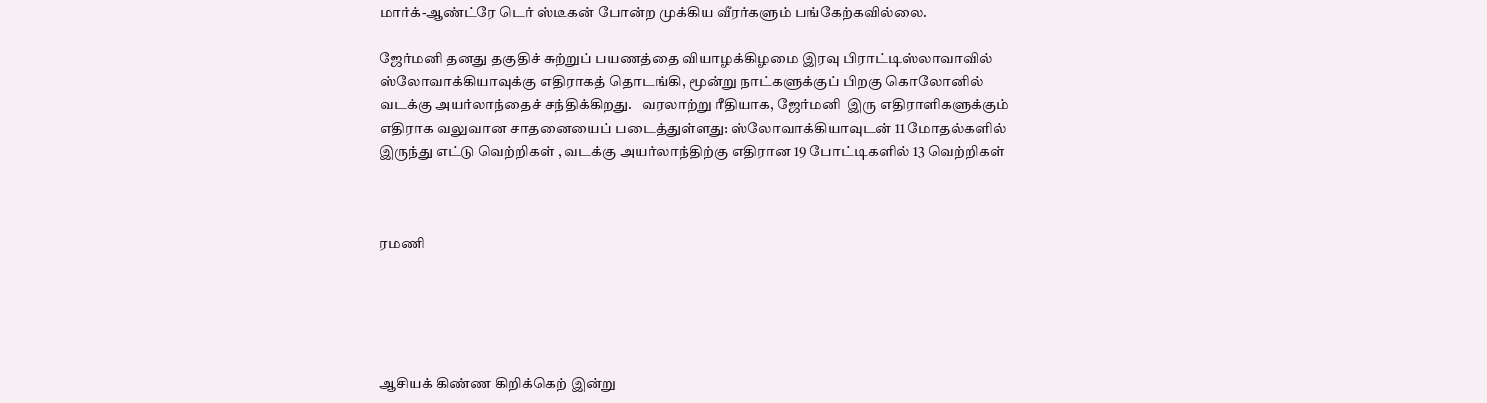மார்க்-ஆண்ட்ரே டெர் ஸ்டீகன் போன்ற முக்கிய வீரர்களும் பங்கேற்கவில்லை.

ஜேர்மனி தனது தகுதிச் சுற்றுப் பயணத்தை வியாழக்கிழமை இரவு பிராட்டிஸ்லாவாவில் ஸ்லோவாக்கியாவுக்கு எதிராகத் தொடங்கி, மூன்று நாட்களுக்குப் பிறகு கொலோனில் வடக்கு அயர்லாந்தைச் சந்திக்கிறது.   வரலாற்று ரீதியாக, ஜேர்மனி  இரு எதிராளிகளுக்கும் எதிராக வலுவான சாதனையைப் படைத்துள்ளது: ஸ்லோவாக்கியாவுடன் 11 மோதல்களில் இருந்து எட்டு வெற்றிகள் , வடக்கு அயர்லாந்திற்கு எதிரான 19 போட்டிகளில் 13 வெற்றிகள்



ரமணி





ஆசியக் கிண்ண கிறிக்கெற் இன்று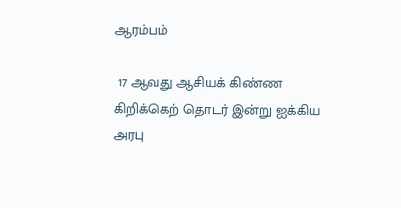ஆரம்பம்

 17 ஆவது ஆசியக் கிண்ண கிறிக்கெற் தொடர் இன்று ஐக்கிய அரபு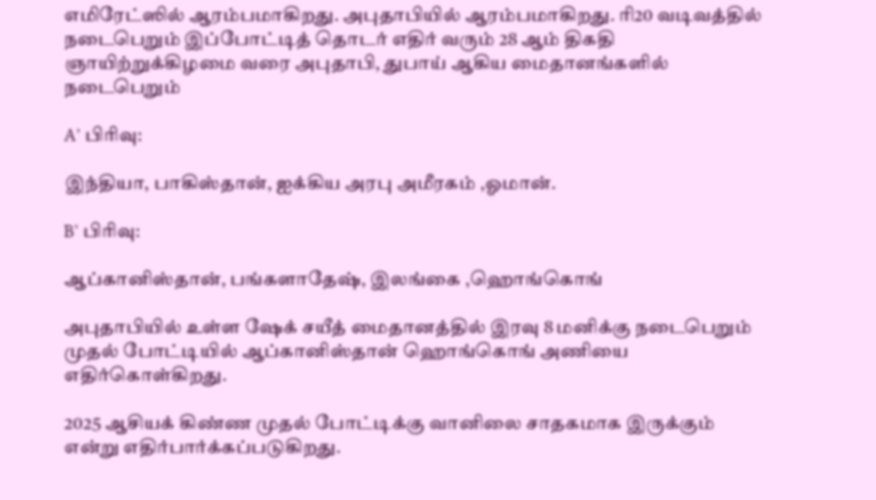எமிரேட்ஸில் ஆரம்பமாகிறது. அபுதாபியில் ஆரம்பமாகிறது. ரி20 வடிவத்தில் நடைபெறும் இப்போட்டித் தொடர் எதிர் வரும் 28 ஆம் திகதி ஞாயிற்றுக்கிழமை வரை அபுதாபி, துபாய் ஆகிய மைதானங்களில் நடைபெறும்

A’ பிரிவு:

இந்தியா, பாகிஸ்தான், ஐக்கிய அரபு அமீரகம் ,ஓமான்.

B’ பிரிவு:

ஆப்கானிஸ்தான், பங்களாதேஷ், இலங்கை ,ஹொங்கொங்

அபுதாபியில் உள்ள ஷேக் சயீத் மைதானத்தில் இரவு 8 மனிக்கு நடைபெறும் முதல் போட்டியில் ஆப்கானிஸ்தான் ஹொங்கொங் அணியை எதிர்கொள்கிறது.

2025 ஆசியக் கிண்ண முதல் போட்டிக்கு வானிலை சாதகமாக இருக்கும் என்று எதிர்பார்க்கப்படுகிறது.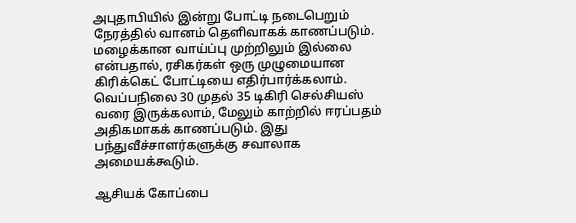அபுதாபியில் இன்று போட்டி நடைபெறும் நேரத்தில் வானம் தெளிவாகக் காணப்படும். மழைக்கான வாய்ப்பு முற்றிலும் இல்லை என்பதால், ரசிகர்கள் ஒரு முழுமையான கிரிக்கெட் போட்டியை எதிர்பார்க்கலாம். வெப்பநிலை 30 முதல் 35 டிகிரி செல்சியஸ் வரை இருக்கலாம், மேலும் காற்றில் ஈரப்பதம் அதிகமாகக் காணப்படும். இது பந்துவீச்சாளர்களுக்கு சவாலாக அமையக்கூடும்.

ஆசியக் கோப்பை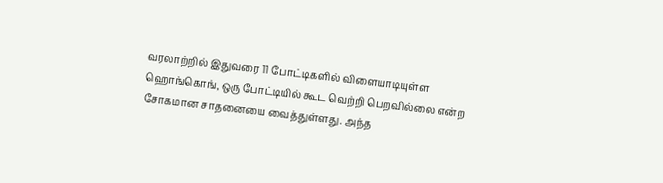வரலாற்றில் இதுவரை 11 போட்டிகளில் விளையாடியுள்ள ஹொங்கொங், ஒரு போட்டியில் கூட வெற்றி பெறவில்லை என்ற சோகமான சாதனையை வைத்துள்ளது. அந்த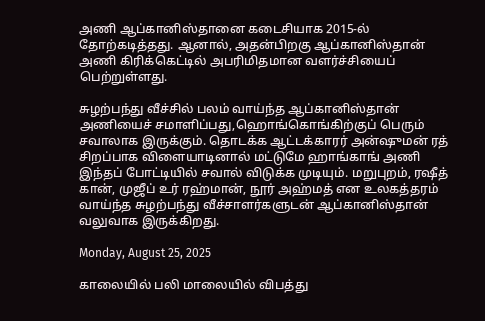அணி ஆப்கானிஸ்தானை கடைசியாக 2015-ல் தோற்கடித்தது. ஆனால், அதன்பிறகு ஆப்கானிஸ்தான் அணி கிரிக்கெட்டில் அபரிமிதமான வளர்ச்சியைப் பெற்றுள்ளது.

சுழற்பந்து வீச்சில் பலம் வாய்ந்த ஆப்கானிஸ்தான் அணியைச் சமாளிப்பது,ஹொங்கொங்கிற்குப் பெரும் சவாலாக இருக்கும். தொடக்க ஆட்டக்காரர் அன்ஷுமன் ரத் சிறப்பாக விளையாடினால் மட்டுமே ஹாங்காங் அணி இந்தப் போட்டியில் சவால் விடுக்க முடியும். மறுபுறம், ரஷீத் கான், முஜீப் உர் ரஹ்மான், நூர் அஹ்மத் என உலகத்தரம் வாய்ந்த சுழற்பந்து வீச்சாளர்களுடன் ஆப்கானிஸ்தான் வலுவாக இருக்கிறது.

Monday, August 25, 2025

காலையில் பலி மாலையில் விபத்து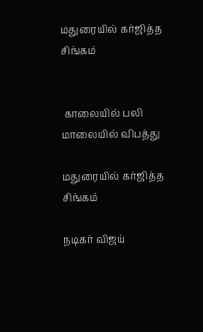மதுரையில் கர்ஜித்த சிங்கம்


 காலையில் பலி மாலையில் விபத்து

மதுரையில் கர்ஜித்த சிங்கம்

நடிகர் விஜய்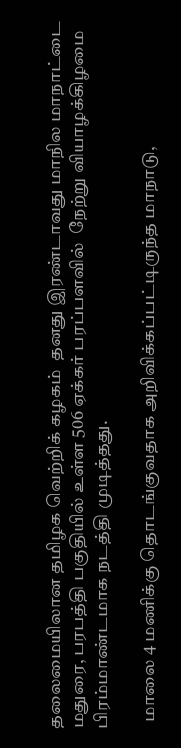தலைமையிலான தமிழக வெற்றிக் கழகம்  தனது இரண்டாவது மாநில மாநாட்டை மதுரை, பரபத்தி பகுதியில் உள்ள 506 ஏக்கர் பரப்பளவில்  நேற்று வியாழக்கிழமை பிரம்மாண்டமாக நடத்தி முடித்தது.

  மாலை 4 மணிக்கு தொடங்குவதாக அறிவிக்கப்பட்டிருந்த மாநாடு,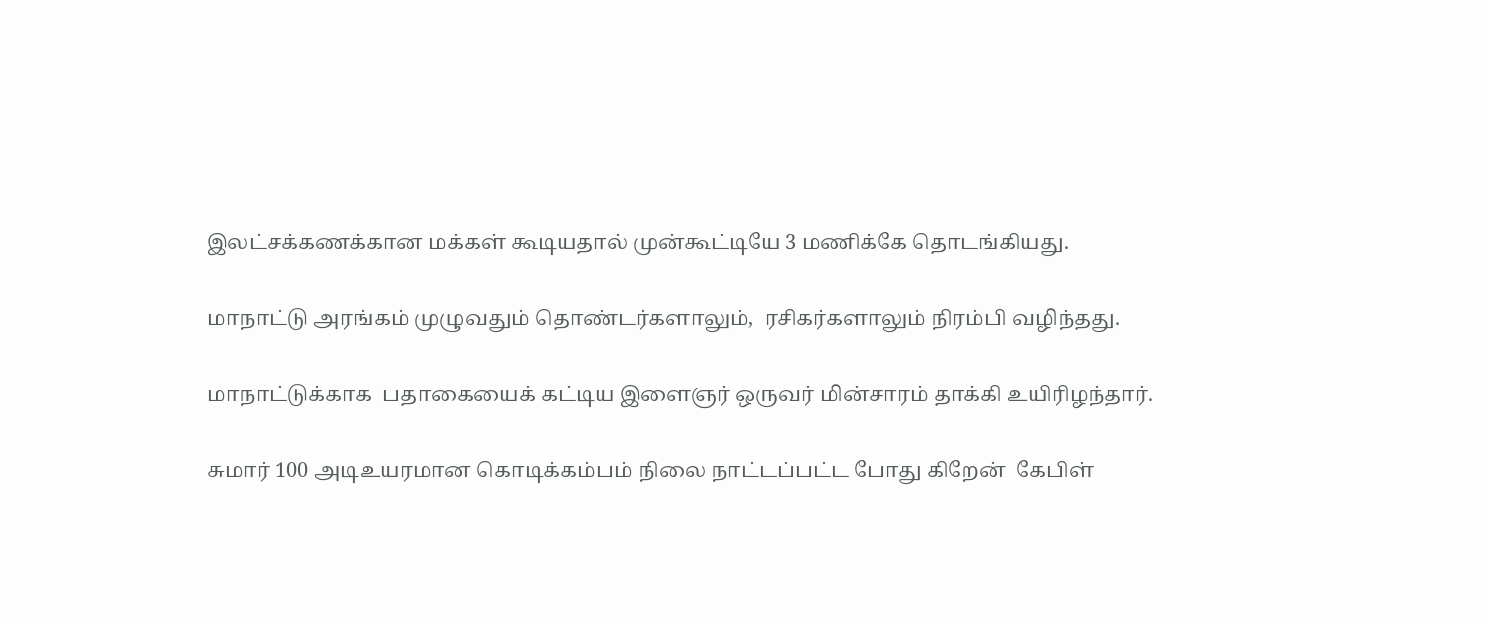இலட்சக்கணக்கான மக்கள் கூடியதால் முன்கூட்டியே 3 மணிக்கே தொடங்கியது.

மாநாட்டு அரங்கம் முழுவதும் தொண்டர்களாலும்,  ரசிகர்களாலும் நிரம்பி வழிந்தது.

மாநாட்டுக்காக  பதாகையைக் கட்டிய இளைஞர் ஒருவர் மின்சாரம் தாக்கி உயிரிழந்தார்.

சுமார் 100 அடிஉயரமான கொடிக்கம்பம் நிலை நாட்டப்பட்ட போது கிறேன்  கேபிள்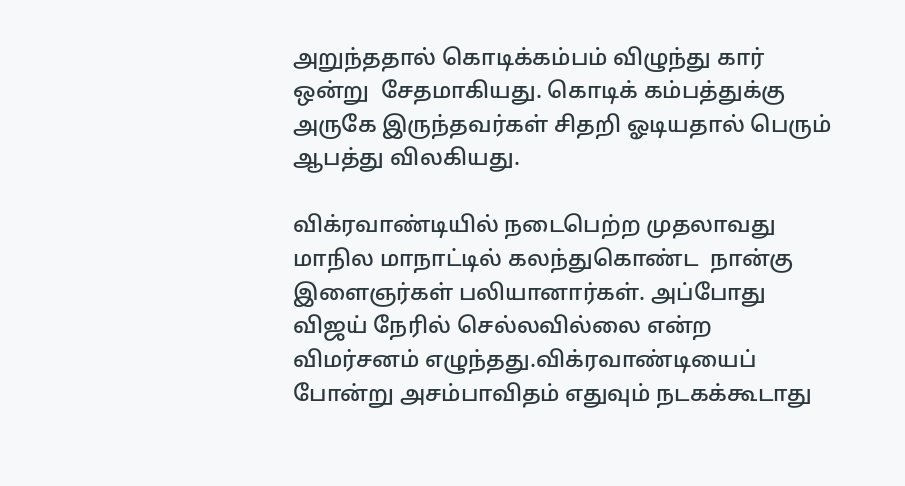அறுந்ததால் கொடிக்கம்பம் விழுந்து கார்  ஒன்று  சேதமாகியது. கொடிக் கம்பத்துக்கு அருகே இருந்தவர்கள் சிதறி ஓடியதால் பெரும் ஆபத்து விலகியது.

விக்ரவாண்டியில் நடைபெற்ற முதலாவது   மாநில மாநாட்டில் கலந்துகொண்ட  நான்கு  இளைஞர்கள் பலியானார்கள். அப்போது விஜய் நேரில் செல்லவில்லை என்ற விமர்சனம் எழுந்தது.விக்ரவாண்டியைப் போன்று அசம்பாவிதம் எதுவும் நடகக்கூடாது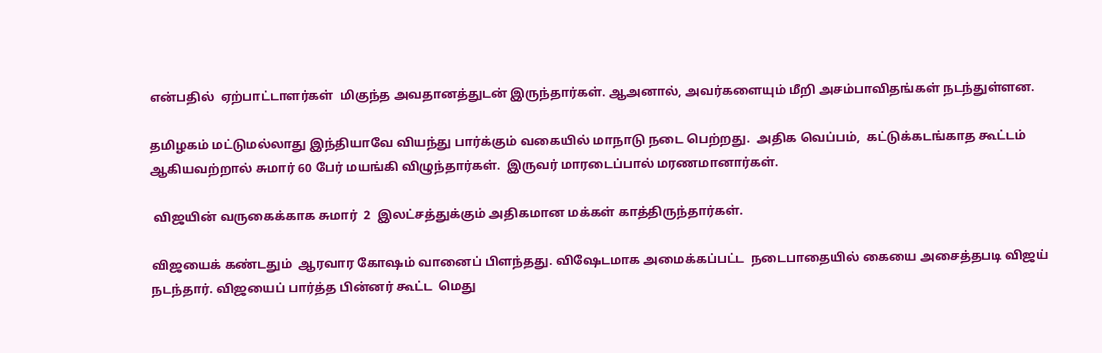என்பதில்  ஏற்பாட்டாளர்கள்  மிகுந்த அவதானத்துடன் இருந்தார்கள். ஆஅனால், அவர்களையும் மீறி அசம்பாவிதங்கள் நடந்துள்ளன.

தமிழகம் மட்டுமல்லாது இந்தியாவே வியந்து பார்க்கும் வகையில் மாநாடு நடை பெற்றது.  அதிக வெப்பம்,  கட்டுக்கடங்காத கூட்டம் ஆகியவற்றால் சுமார் 60 பேர் மயங்கி விழுந்தார்கள்.  இருவர் மாரடைப்பால் மரணமானார்கள்.

 விஜயின் வருகைக்காக சுமார்  2  இலட்சத்துக்கும் அதிகமான மக்கள் காத்திருந்தார்கள்.

விஜயைக் கண்டதும்  ஆரவார கோஷம் வானைப் பிளந்தது. விஷேடமாக அமைக்கப்பட்ட  நடைபாதையில் கையை அசைத்தபடி விஜய் நடந்தார். விஜயைப் பார்த்த பின்னர் கூட்ட  மெது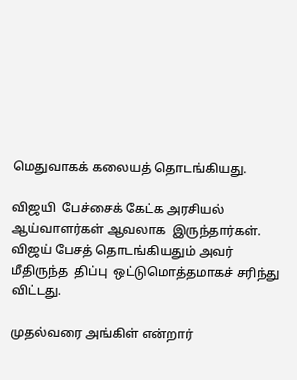மெதுவாகக் கலையத் தொடங்கியது.

விஜயி  பேச்சைக் கேட்க அரசியல் ஆய்வாளர்கள் ஆவலாக  இருந்தார்கள். விஜய் பேசத் தொடங்கியதும் அவர் மீதிருந்த  திப்பு  ஒட்டுமொத்தமாகச் சரிந்து விட்டது.

முதல்வரை அங்கிள் என்றார்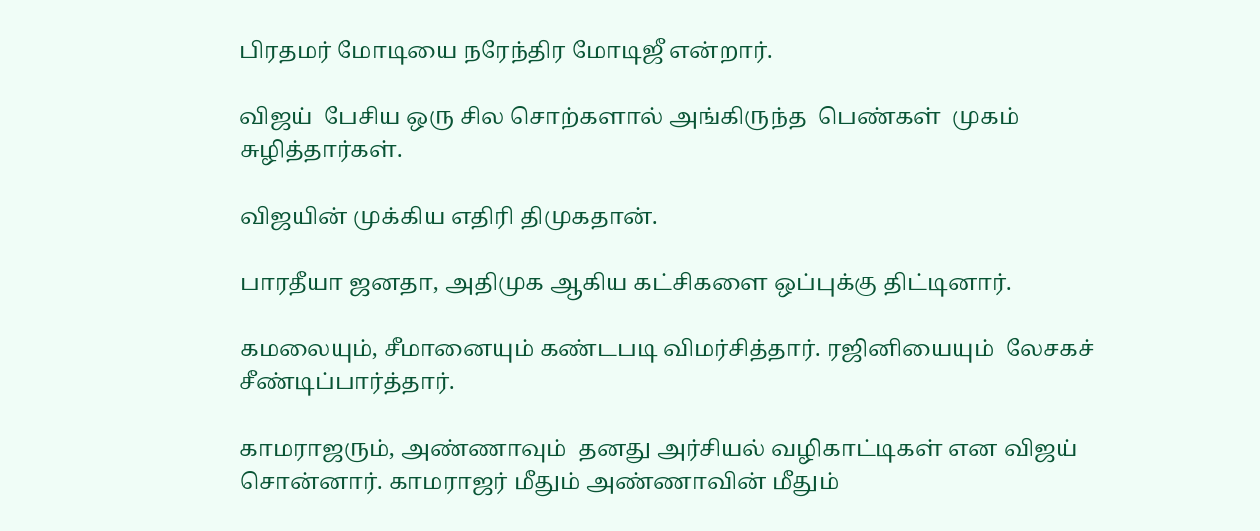பிரதமர் மோடியை நரேந்திர மோடிஜீ என்றார்.

விஜய்  பேசிய ஒரு சில சொற்களால் அங்கிருந்த  பெண்கள்  முகம் சுழித்தார்கள்.

விஜயின் முக்கிய எதிரி திமுகதான்.

பாரதீயா ஜனதா, அதிமுக ஆகிய கட்சிகளை ஒப்புக்கு திட்டினார்.

கமலையும், சீமானையும் கண்டபடி விமர்சித்தார். ரஜினியையும்  லேசகச் சீண்டிப்பார்த்தார்.

காமராஜரும், அண்ணாவும்  தனது அர்சியல் வழிகாட்டிகள் என விஜய் சொன்னார். காமராஜர் மீதும் அண்ணாவின் மீதும்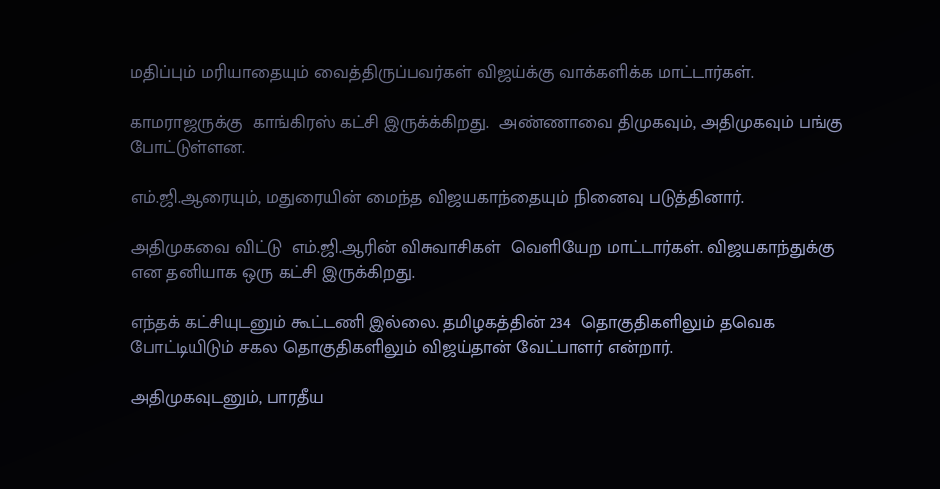மதிப்பும் மரியாதையும் வைத்திருப்பவர்கள் விஜய்க்கு வாக்களிக்க மாட்டார்கள்.

காமராஜருக்கு  காங்கிரஸ் கட்சி இருக்க்கிறது.  அண்ணாவை திமுகவும், அதிமுகவும் பங்கு போட்டுள்ளன.

எம்.ஜி.ஆரையும், மதுரையின் மைந்த விஜயகாந்தையும் நினைவு படுத்தினார்.

அதிமுகவை விட்டு  எம்.ஜி.ஆரின் விசுவாசிகள்  வெளியேற மாட்டார்கள். விஜயகாந்துக்கு என தனியாக ஒரு கட்சி இருக்கிறது.

எந்தக் கட்சியுடனும் கூட்டணி இல்லை. தமிழகத்தின் 234  தொகுதிகளிலும் தவெக போட்டியிடும் சகல தொகுதிகளிலும் விஜய்தான் வேட்பாளர் என்றார்.

அதிமுகவுடனும், பாரதீய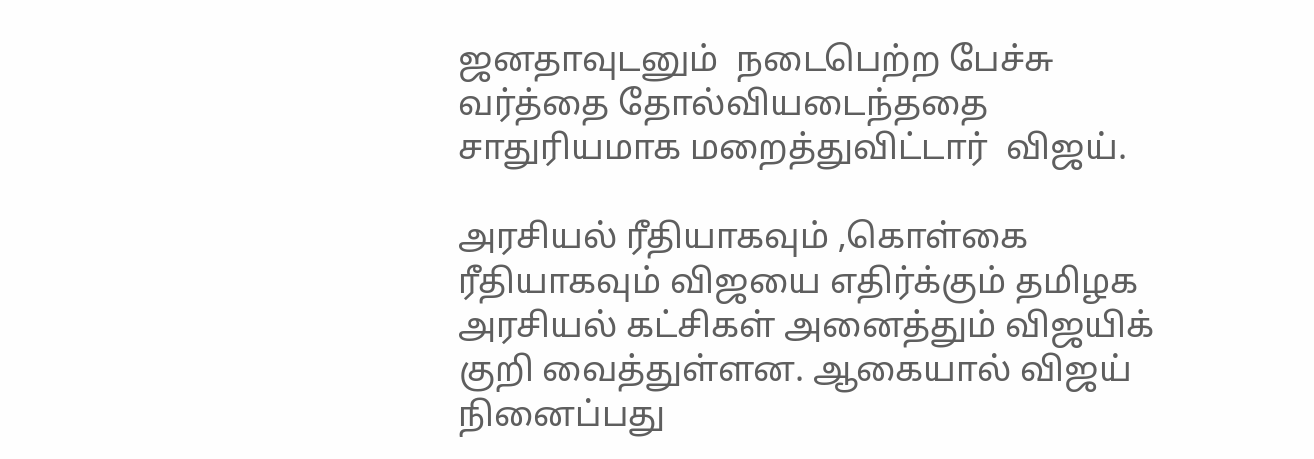ஜனதாவுடனும்  நடைபெற்ற பேச்சு வர்த்தை தோல்வியடைந்ததை சாதுரியமாக மறைத்துவிட்டார்  விஜய்.

அரசியல் ரீதியாகவும் ,கொள்கை ரீதியாகவும் விஜயை எதிர்க்கும் தமிழக அரசியல் கட்சிகள் அனைத்தும் விஜயிக் குறி வைத்துள்ளன. ஆகையால் விஜய் நினைப்பது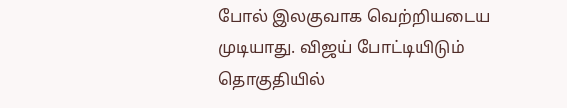போல் இலகுவாக வெற்றியடைய முடியாது. விஜய் போட்டியிடும் தொகுதியில்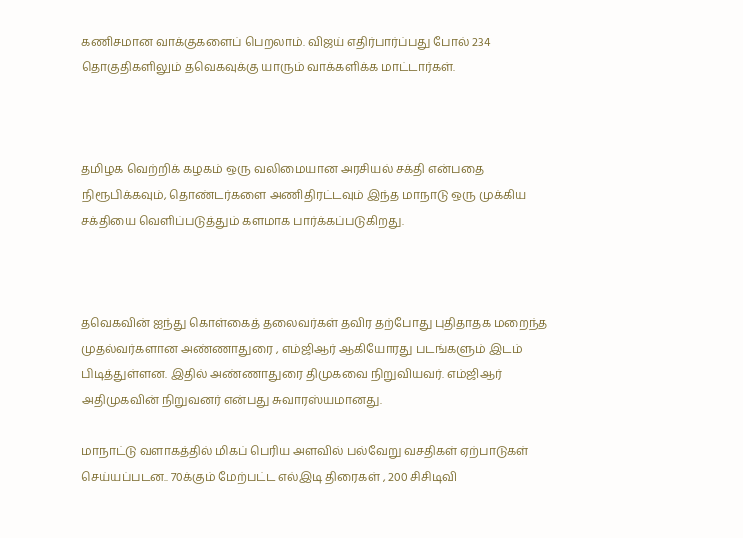கணிசமான வாக்குகளைப் பெறலாம். விஜய் எதிர்பார்ப்பது போல் 234 தொகுதிகளிலும் தவெகவுக்கு யாரும் வாக்களிக்க மாட்டார்கள்.



தமிழக வெற்றிக் கழகம் ஒரு வலிமையான அரசியல் சக்தி என்பதை நிரூபிக்கவும், தொண்டர்களை அணிதிரட்டவும் இந்த மாநாடு ஒரு முக்கிய சக்தியை வெளிப்படுத்தும் களமாக பார்க்கப்படுகிறது.



தவெகவின் ஐந்து கொள்கைத் தலைவர்கள் தவிர தற்போது புதிதாதக மறைந்த முதல்வர்களான அண்ணாதுரை , எம்ஜிஆர் ஆகியோரது படங்களும் இடம் பிடித்துள்ளன. இதில் அண்ணாதுரை திமுகவை நிறுவியவர். எம்ஜிஆர் அதிமுகவின் நிறுவனர் என்பது சுவாரஸ்யமானது.

மாநாட்டு வளாகத்தில் மிகப் பெரிய அளவில் பல்வேறு வசதிகள் ஏற்பாடுகள் செய்யப்படன.. 70க்கும் மேற்பட்ட எல்இடி திரைகள் , 200 சிசிடிவி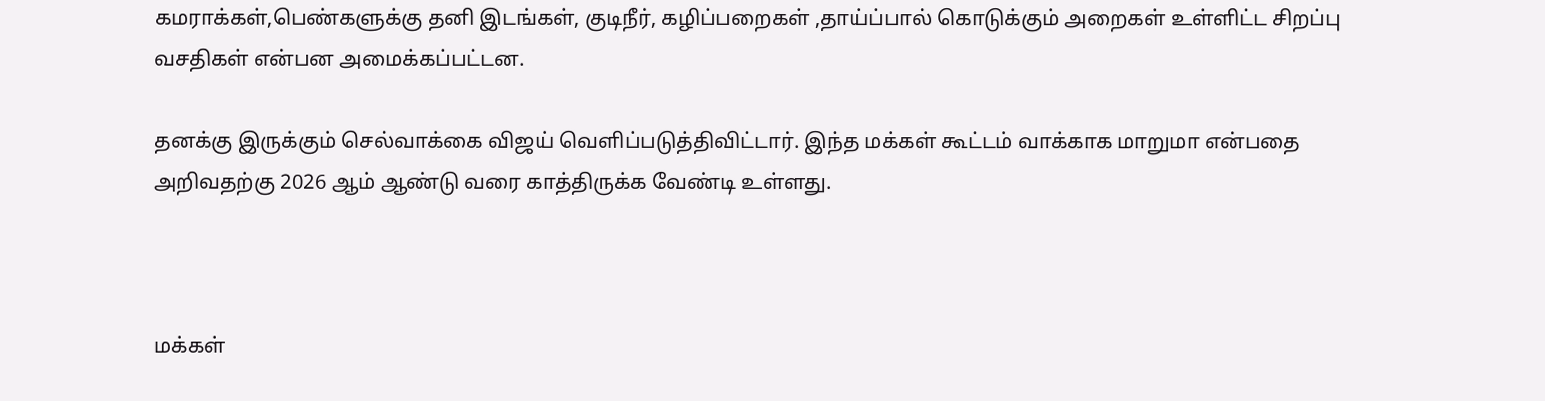கமராக்கள்,பெண்களுக்கு தனி இடங்கள், குடிநீர், கழிப்பறைகள் ,தாய்ப்பால் கொடுக்கும் அறைகள் உள்ளிட்ட சிறப்பு வசதிகள் என்பன அமைக்கப்பட்டன.

தனக்கு இருக்கும் செல்வாக்கை விஜய் வெளிப்படுத்திவிட்டார். இந்த மக்கள் கூட்டம் வாக்காக மாறுமா என்பதை அறிவதற்கு 2026 ஆம் ஆண்டு வரை காத்திருக்க வேண்டி உள்ளது.



மக்கள்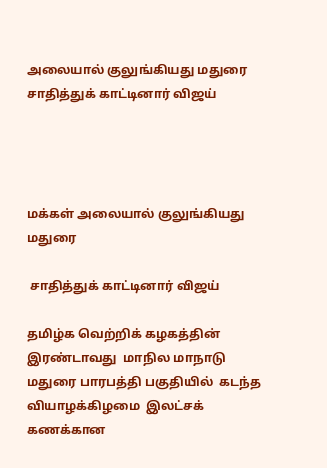அலையால் குலுங்கியது மதுரை சாதித்துக் காட்டினார் விஜய்




மக்கள் அலையால் குலுங்கியது மதுரை

 சாதித்துக் காட்டினார் விஜய்

தமிழ்க வெற்றிக் கழகத்தின் இரண்டாவது  மாநில மாநாடு மதுரை பாரபத்தி பகுதியில்  கடந்த வியாழக்கிழமை  இலட்சக் கணக்கான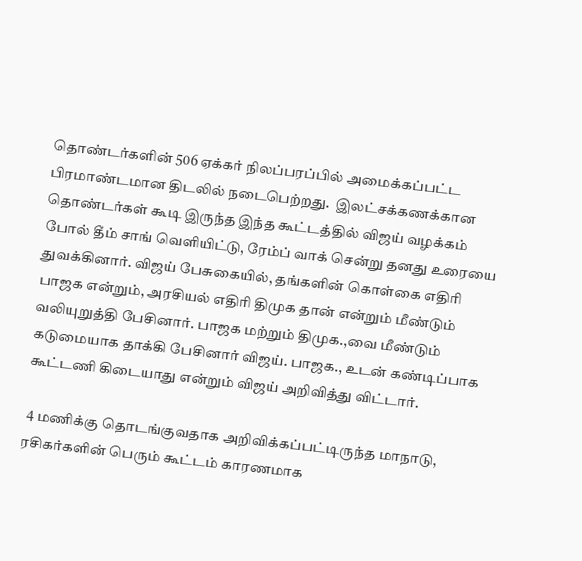தொண்டர்களின் 506 ஏக்கர் நிலப்பரப்பில் அமைக்கப்பட்ட பிரமாண்டமான திடலில் நடைபெற்றது.  இலட்சக்கணக்கான தொண்டர்கள் கூடி இருந்த இந்த கூட்டத்தில் விஜய் வழக்கம் போல் தீம் சாங் வெளியிட்டு, ரேம்ப் வாக் சென்று தனது உரையை துவக்கினார். விஜய் பேசுகையில், தங்களின் கொள்கை எதிரி பாஜக என்றும், அரசியல் எதிரி திமுக தான் என்றும் மீண்டும் வலியுறுத்தி பேசினார். பாஜக மற்றும் திமுக.,வை மீண்டும் கடுமையாக தாக்கி பேசினார் விஜய். பாஜக., உடன் கண்டிப்பாக கூட்டணி கிடையாது என்றும் விஜய் அறிவித்து விட்டார்.

 4 மணிக்கு தொடங்குவதாக அறிவிக்கப்பட்டிருந்த மாநாடு, ரசிகர்களின் பெரும் கூட்டம் காரணமாக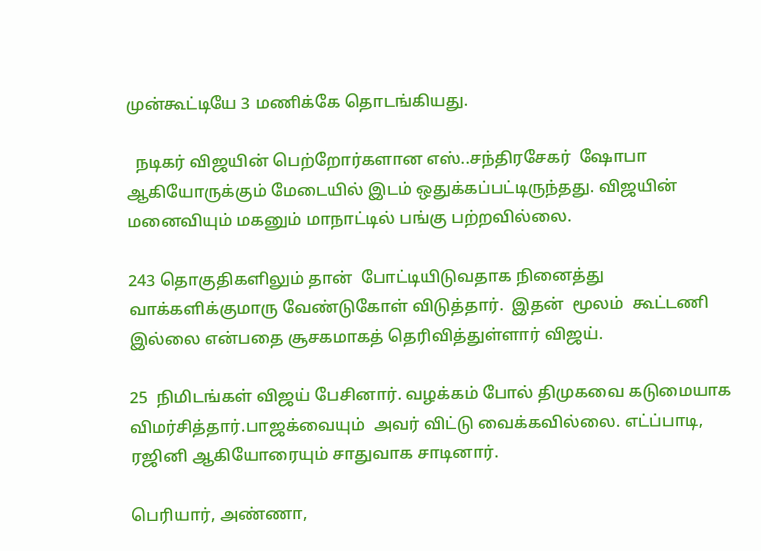முன்கூட்டியே 3 மணிக்கே தொடங்கியது.

  நடிகர் விஜயின் பெற்றோர்களான எஸ்..சந்திரசேகர்  ஷோபா ஆகியோருக்கும் மேடையில் இடம் ஒதுக்கப்பட்டிருந்தது. விஜயின் மனைவியும் மகனும் மாநாட்டில் பங்கு பற்றவில்லை.

243 தொகுதிகளிலும் தான்  போட்டியிடுவதாக நினைத்து வாக்களிக்குமாரு வேண்டுகோள் விடுத்தார்.  இதன்  மூலம்  கூட்டணி இல்லை என்பதை சூசகமாகத் தெரிவித்துள்ளார் விஜய்.

25  நிமிடங்கள் விஜய் பேசினார். வழக்கம் போல் திமுகவை கடுமையாக விமர்சித்தார்.பாஜக்வையும்  அவர் விட்டு வைக்கவில்லை. எட்ப்பாடி, ரஜினி ஆகியோரையும் சாதுவாக சாடினார்.

பெரியார், அண்ணா,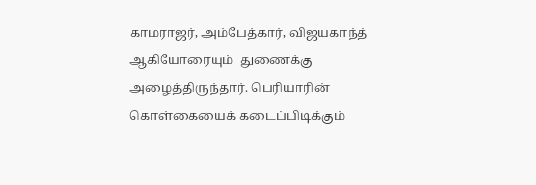காமராஜர், அம்பேத்கார், விஜயகாந்த்  ஆகியோரையும்  துணைக்கு அழைத்திருந்தார். பெரியாரின் கொள்கையைக் கடைப்பிடிக்கும்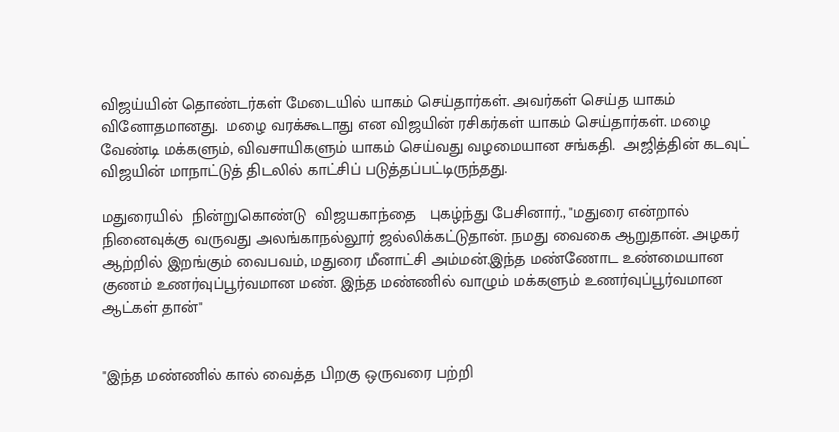விஜய்யின் தொண்டர்கள் மேடையில் யாகம் செய்தார்கள். அவர்கள் செய்த யாகம் வினோதமானது.  மழை வரக்கூடாது என விஜயின் ரசிகர்கள் யாகம் செய்தார்கள். மழை வேண்டி மக்களும், விவசாயிகளும் யாகம் செய்வது வழமையான சங்கதி.  அஜித்தின் கடவுட்  விஜயின் மாநாட்டுத் திடலில் காட்சிப் படுத்தப்பட்டிருந்தது.

மதுரையில்  நின்றுகொண்டு  விஜயகாந்தை   புகழ்ந்து பேசினார்., "மதுரை என்றால் நினைவுக்கு வருவது அலங்காநல்லூர் ஜல்லிக்கட்டுதான். நமது வைகை ஆறுதான். அழகர் ஆற்றில் இறங்கும் வைபவம், மதுரை மீனாட்சி அம்மன்.இந்த மண்ணோட உண்மையான குணம் உணர்வுப்பூர்வமான மண். இந்த மண்ணில் வாழும் மக்களும் உணர்வுப்பூர்வமான ஆட்கள் தான்"


"இந்த மண்ணில் கால் வைத்த பிறகு ஒருவரை பற்றி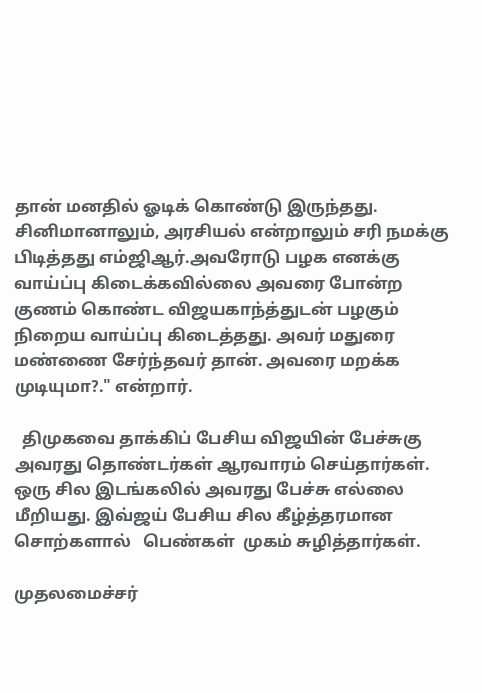தான் மனதில் ஓடிக் கொண்டு இருந்தது. சினிமானாலும், அரசியல் என்றாலும் சரி நமக்கு பிடித்தது எம்ஜிஆர்.அவரோடு பழக எனக்கு வாய்ப்பு கிடைக்கவில்லை அவரை போன்ற குணம் கொண்ட விஜயகாந்த்துடன் பழகும் நிறைய வாய்ப்பு கிடைத்தது. அவர் மதுரை மண்ணை சேர்ந்தவர் தான். அவரை மறக்க முடியுமா?." என்றார்.

  திமுகவை தாக்கிப் பேசிய விஜயின் பேச்சுகு அவரது தொண்டர்கள் ஆரவாரம் செய்தார்கள். ஒரு சில இடங்கலில் அவரது பேச்சு எல்லை மீறியது. இவ்ஜய் பேசிய சில கீழ்த்தரமான சொற்களால்   பெண்கள்  முகம் சுழித்தார்கள்.

முதலமைச்சர்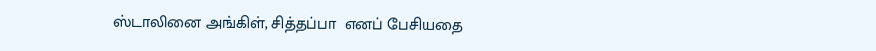ஸ்டாலினை அங்கிள், சித்தப்பா  எனப் பேசியதை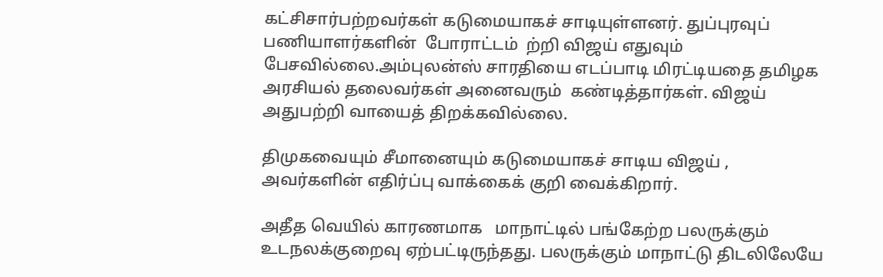கட்சிசார்பற்றவர்கள் கடுமையாகச் சாடியுள்ளனர். துப்புரவுப் பணியாளர்களின்  போராட்டம்  ற்றி விஜய் எதுவும் பேசவில்லை.அம்புலன்ஸ் சாரதியை எடப்பாடி மிரட்டியதை தமிழக அரசியல் தலைவர்கள் அனைவரும்  கண்டித்தார்கள். விஜய் அதுபற்றி வாயைத் திறக்கவில்லை.

திமுகவையும் சீமானையும் கடுமையாகச் சாடிய விஜய் , அவர்களின் எதிர்ப்பு வாக்கைக் குறி வைக்கிறார்.

அதீத வெயில் காரணமாக   மாநாட்டில் பங்கேற்ற பலருக்கும் உடநலக்குறைவு ஏற்பட்டிருந்தது. பலருக்கும் மாநாட்டு திடலிலேயே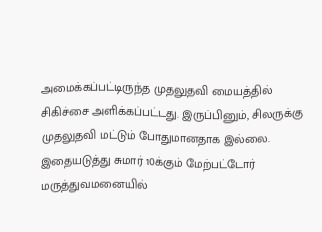அமைக்கப்பட்டிருந்த முதலுதவி மையத்தில் சிகிச்சை அளிக்கப்பட்டது. இருப்பினும், சிலருக்கு முதலுதவி மட்டும் போதுமானதாக இல்லை. இதையடுத்து சுமார் 10க்கும் மேற்பட்டோர் மருத்துவமனையில்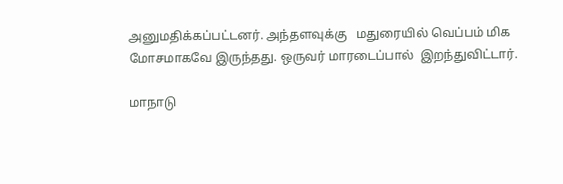அனுமதிக்கப்பட்டனர். அந்தளவுக்கு   மதுரையில் வெப்பம் மிக மோசமாகவே இருந்தது. ஒருவர் மாரடைப்பால்  இறந்துவிட்டார்.

மாநாடு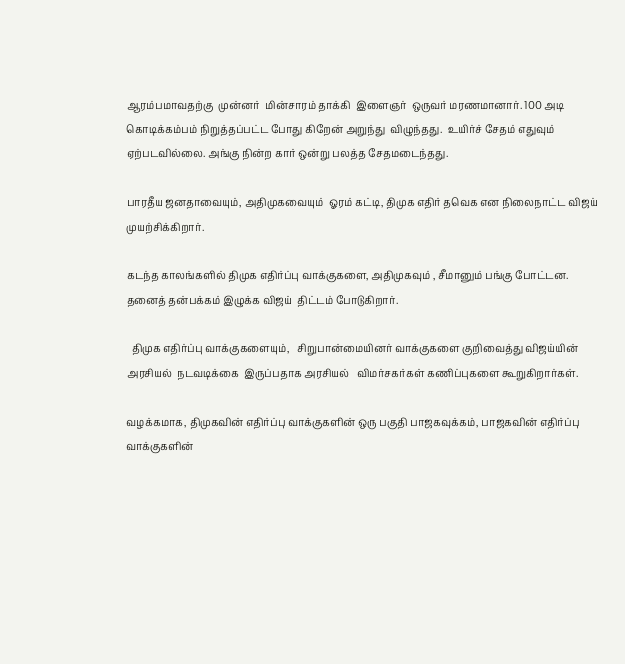ஆரம்பமாவதற்கு  முன்னர்  மின்சாரம் தாக்கி  இளைஞர்  ஒருவர் மரணமானார். 100 அடி கொடிக்கம்பம் நிறுத்தப்பட்ட போது கிறேன் அறுந்து  விழுந்தது.  உயிர்ச் சேதம் எதுவும்  ஏற்படவில்லை. அங்கு நின்ற கார் ஒன்று பலத்த சேதமடைந்தது.

பாரதீய ஜனதாவையும், அதிமுகவையும்  ஓரம் கட்டி, திமுக எதிர் தவெக என நிலைநாட்ட விஜய் முயற்சிக்கிறார்.

கடந்த காலங்களில் திமுக எதிர்ப்பு வாக்குகளை, அதிமுகவும் , சீமானும் பங்கு போட்டன. தனைத் தன்பக்கம் இழுக்க விஜய்  திட்டம் போடுகிறார்.

  திமுக எதிர்ப்பு வாக்குகளையும்,   சிறுபான்மையினர் வாக்குகளை குறிவைத்து விஜய்யின் அரசியல்  நடவடிக்கை  இருப்பதாக அரசியல்   விமர்சகர்கள் கணிப்புகளை கூறுகிறார்கள்.

வழக்கமாக, திமுகவின் எதிர்ப்பு வாக்குகளின் ஒரு பகுதி பாஜகவுக்கம், பாஜகவின் எதிர்ப்பு வாக்குகளின்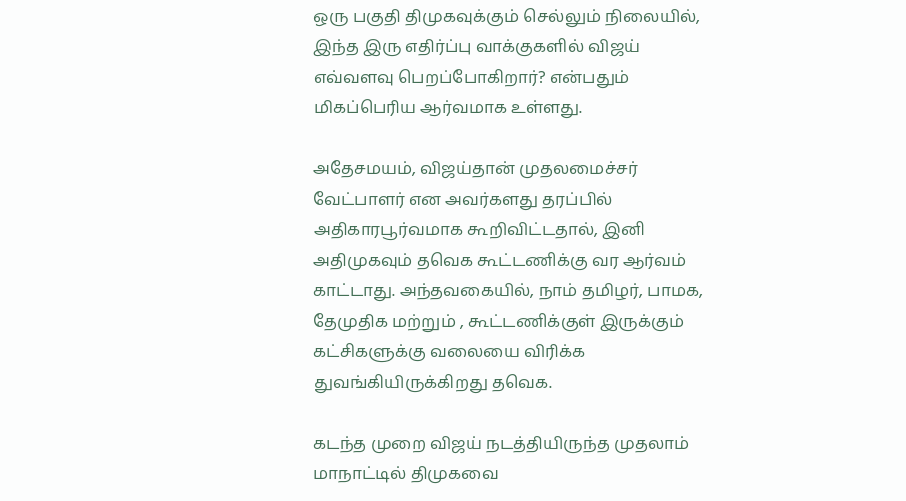ஒரு பகுதி திமுகவுக்கும் செல்லும் நிலையில், இந்த இரு எதிர்ப்பு வாக்குகளில் விஜய் எவ்வளவு பெறப்போகிறார்? என்பதும் மிகப்பெரிய ஆர்வமாக உள்ளது.

அதேசமயம், விஜய்தான் முதலமைச்சர் வேட்பாளர் என அவர்களது தரப்பில் அதிகாரபூர்வமாக கூறிவிட்டதால், இனி அதிமுகவும் தவெக கூட்டணிக்கு வர ஆர்வம் காட்டாது. அந்தவகையில், நாம் தமிழர், பாமக, தேமுதிக மற்றும் , கூட்டணிக்குள் இருக்கும் கட்சிகளுக்கு வலையை விரிக்க துவங்கியிருக்கிறது தவெக.

கடந்த முறை விஜய் நடத்தியிருந்த முதலாம் மாநாட்டில் திமுகவை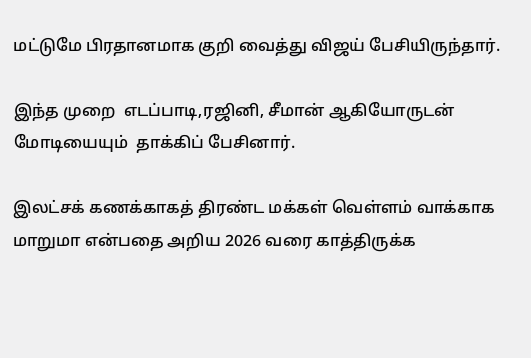மட்டுமே பிரதானமாக குறி வைத்து விஜய் பேசியிருந்தார்.

இந்த முறை  எடப்பாடி,ரஜினி, சீமான் ஆகியோருடன்  மோடியையும்  தாக்கிப் பேசினார்.

இலட்சக் கணக்காகத் திரண்ட மக்கள் வெள்ளம் வாக்காக மாறுமா என்பதை அறிய 2026 வரை காத்திருக்க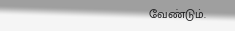வேண்டும்.